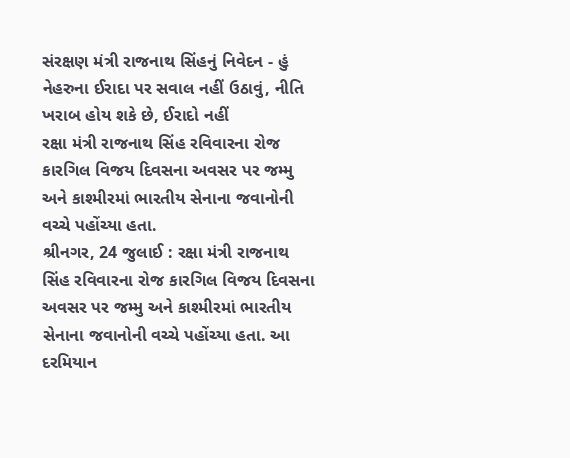સંરક્ષણ મંત્રી રાજનાથ સિંહનું નિવેદન - હું નેહરુના ઈરાદા પર સવાલ નહીં ઉઠાવું, નીતિ ખરાબ હોય શકે છે, ઈરાદો નહીં
રક્ષા મંત્રી રાજનાથ સિંહ રવિવારના રોજ કારગિલ વિજય દિવસના અવસર પર જમ્મુ અને કાશ્મીરમાં ભારતીય સેનાના જવાનોની વચ્ચે પહોંચ્યા હતા.
શ્રીનગર, 24 જુલાઈ : રક્ષા મંત્રી રાજનાથ સિંહ રવિવારના રોજ કારગિલ વિજય દિવસના અવસર પર જમ્મુ અને કાશ્મીરમાં ભારતીય સેનાના જવાનોની વચ્ચે પહોંચ્યા હતા. આ દરમિયાન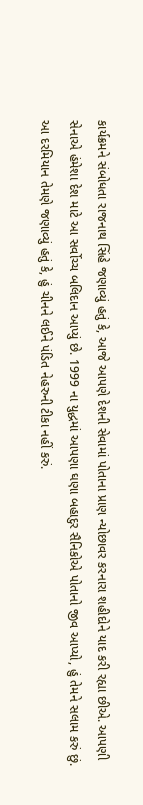કાર્યક્રમને સંબોધતા રાજનાથ સિંહે જણાવ્યું હતું કે, આજે આપણે દેશની સેવામાં પોતાના પ્રાણ ન્યોછાવર કરનારા શહીદોને યાદ કરી રહ્યા છીએ. આપણી સેનાએ હંમેશા દેશ માટે આ સર્વોચ્ચ બલિદાન આપ્યું છે. 1999 ના યુદ્ધમાં આપણા ઘણા બહાદુર સૈનિકોએ પોતાનો જીવ આપ્યો, હું તેમને સલામ કરું છું. આ દરમિયાન તેમણે જણાવ્યું હતું કે, હું ચીનને લઈને પંડિત નેહરુની ટીકા નહીં કરું.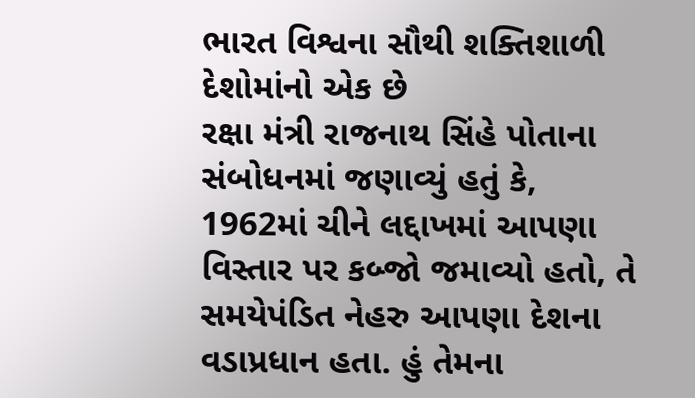ભારત વિશ્વના સૌથી શક્તિશાળી દેશોમાંનો એક છે
રક્ષા મંત્રી રાજનાથ સિંહે પોતાના સંબોધનમાં જણાવ્યું હતું કે, 1962માં ચીને લદ્દાખમાં આપણા વિસ્તાર પર કબ્જો જમાવ્યો હતો, તે સમયેપંડિત નેહરુ આપણા દેશના વડાપ્રધાન હતા. હું તેમના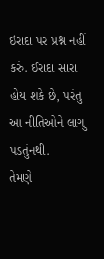ઇરાદા પર પ્રશ્ન નહીં કરું. ઈરાદા સારા હોય શકે છે, પરંતુ આ નીતિઓને લાગુ પડતુંનથી.
તેમણે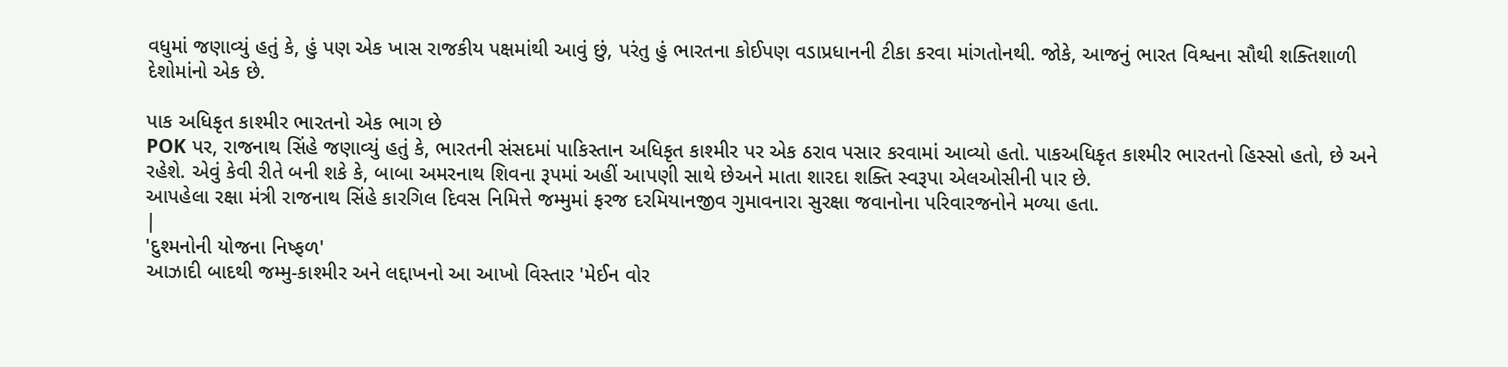વધુમાં જણાવ્યું હતું કે, હું પણ એક ખાસ રાજકીય પક્ષમાંથી આવું છું, પરંતુ હું ભારતના કોઈપણ વડાપ્રધાનની ટીકા કરવા માંગતોનથી. જોકે, આજનું ભારત વિશ્વના સૌથી શક્તિશાળી દેશોમાંનો એક છે.

પાક અધિકૃત કાશ્મીર ભારતનો એક ભાગ છે
POK પર, રાજનાથ સિંહે જણાવ્યું હતું કે, ભારતની સંસદમાં પાકિસ્તાન અધિકૃત કાશ્મીર પર એક ઠરાવ પસાર કરવામાં આવ્યો હતો. પાકઅધિકૃત કાશ્મીર ભારતનો હિસ્સો હતો, છે અને રહેશે. એવું કેવી રીતે બની શકે કે, બાબા અમરનાથ શિવના રૂપમાં અહીં આપણી સાથે છેઅને માતા શારદા શક્તિ સ્વરૂપા એલઓસીની પાર છે.
આપહેલા રક્ષા મંત્રી રાજનાથ સિંહે કારગિલ દિવસ નિમિત્તે જમ્મુમાં ફરજ દરમિયાનજીવ ગુમાવનારા સુરક્ષા જવાનોના પરિવારજનોને મળ્યા હતા.
|
'દુશ્મનોની યોજના નિષ્ફળ'
આઝાદી બાદથી જમ્મુ-કાશ્મીર અને લદ્દાખનો આ આખો વિસ્તાર 'મેઈન વોર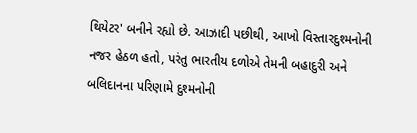થિયેટર' બનીને રહ્યો છે. આઝાદી પછીથી, આખો વિસ્તારદુશ્મનોની નજર હેઠળ હતો, પરંતુ ભારતીય દળોએ તેમની બહાદુરી અને બલિદાનના પરિણામે દુશ્મનોની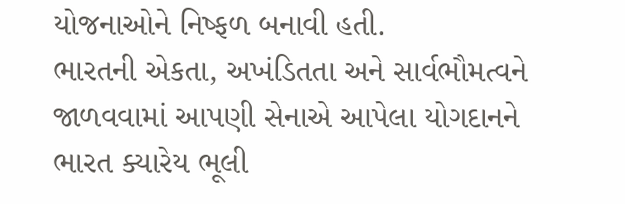યોજનાઓને નિષ્ફળ બનાવી હતી.
ભારતની એકતા, અખંડિતતા અને સાર્વભૌમત્વને જાળવવામાં આપણી સેનાએ આપેલા યોગદાનને ભારત ક્યારેય ભૂલી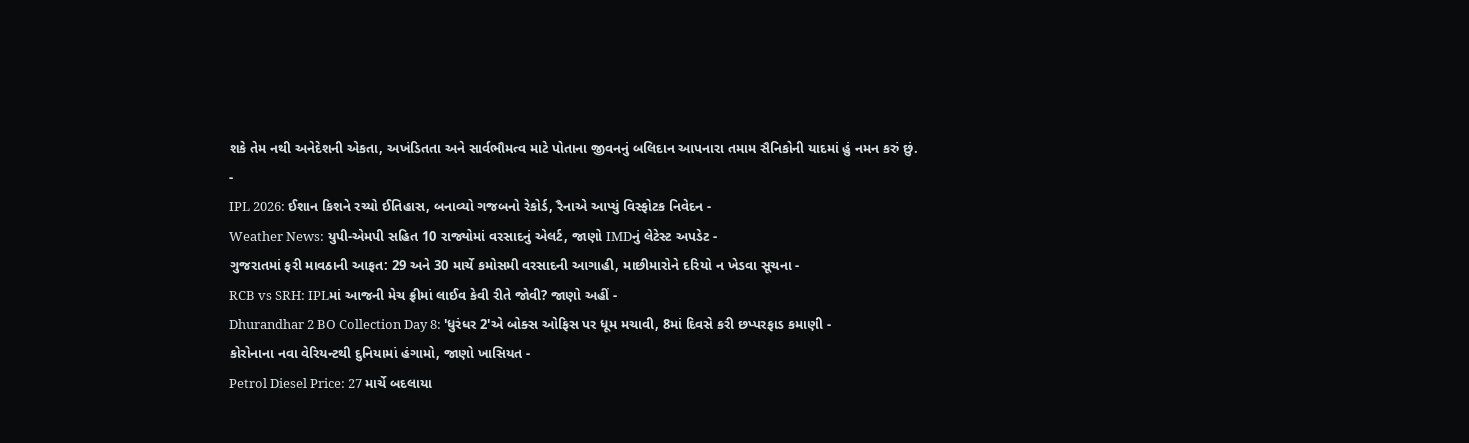શકે તેમ નથી અનેદેશની એકતા, અખંડિતતા અને સાર્વભૌમત્વ માટે પોતાના જીવનનું બલિદાન આપનારા તમામ સૈનિકોની યાદમાં હું નમન કરું છું.
-
IPL 2026: ઈશાન કિશને રચ્યો ઈતિહાસ, બનાવ્યો ગજબનો રેકોર્ડ, રૈનાએ આપ્યું વિસ્ફોટક નિવેદન -
Weather News: યુપી-એમપી સહિત 10 રાજ્યોમાં વરસાદનું એલર્ટ, જાણો IMDનું લેટેસ્ટ અપડેટ -
ગુજરાતમાં ફરી માવઠાની આફત: 29 અને 30 માર્ચે કમોસમી વરસાદની આગાહી, માછીમારોને દરિયો ન ખેડવા સૂચના -
RCB vs SRH: IPLમાં આજની મેચ ફ્રીમાં લાઈવ કેવી રીતે જોવી? જાણો અહીં -
Dhurandhar 2 BO Collection Day 8: 'ધુરંધર 2'એ બોક્સ ઓફિસ પર ધૂમ મચાવી, 8માં દિવસે કરી છપ્પરફાડ કમાણી -
કોરોનાના નવા વેરિયન્ટથી દુનિયામાં હંગામો, જાણો ખાસિયત -
Petrol Diesel Price: 27 માર્ચે બદલાયા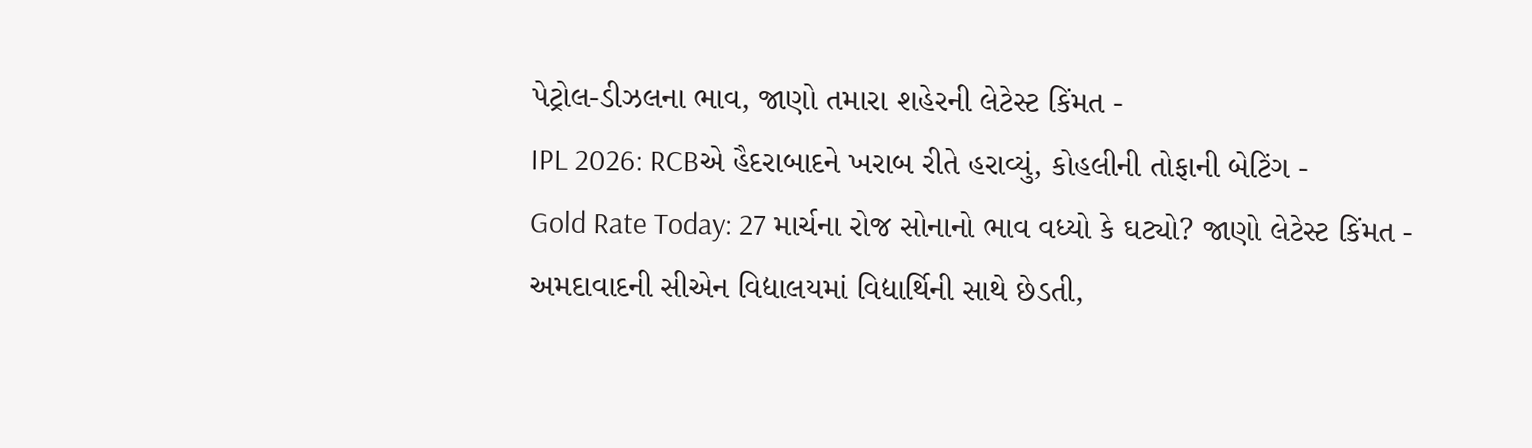પેટ્રોલ-ડીઝલના ભાવ, જાણો તમારા શહેરની લેટેસ્ટ કિંમત -
IPL 2026: RCBએ હૈદરાબાદને ખરાબ રીતે હરાવ્યું, કોહલીની તોફાની બેટિંગ -
Gold Rate Today: 27 માર્ચના રોજ સોનાનો ભાવ વધ્યો કે ઘટ્યો? જાણો લેટેસ્ટ કિંમત -
અમદાવાદની સીએન વિદ્યાલયમાં વિદ્યાર્થિની સાથે છેડતી,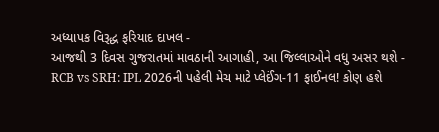અધ્યાપક વિરૂદ્ધ ફરિયાદ દાખલ -
આજથી 3 દિવસ ગુજરાતમાં માવઠાની આગાહી, આ જિલ્લાઓને વધુ અસર થશે -
RCB vs SRH: IPL 2026ની પહેલી મેચ માટે પ્લેઈંગ-11 ફાઈનલ! કોણ હશે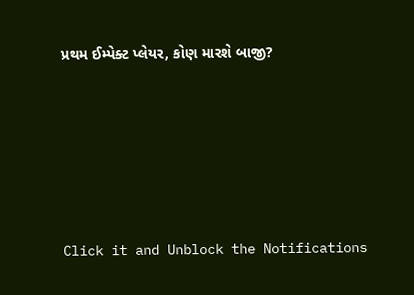પ્રથમ ઈમ્પેક્ટ પ્લેયર, કોણ મારશે બાજી?








Click it and Unblock the Notifications